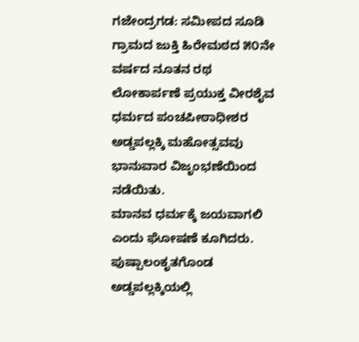ಗಜೇಂದ್ರಗಡ: ಸಮೀಪದ ಸೂಡಿ ಗ್ರಾಮದ ಜುಕ್ತಿ ಹಿರೇಮಠದ ೫೦ನೇ ವರ್ಷದ ನೂತನ ರಥ ಲೋಕಾರ್ಪಣೆ ಪ್ರಯುಕ್ತ ವೀರಶೈವ ಧರ್ಮದ ಪಂಚಪೀಠಾಧೀಶರ ಅಡ್ಡಪಲ್ಲಕ್ಕಿ ಮಹೋತ್ಸವವು ಭಾನುವಾರ ವಿಜೃಂಭಣೆಯಿಂದ ನಡೆಯಿತು.
ಮಾನವ ಧರ್ಮಕ್ಕೆ ಜಯವಾಗಲಿ ಎಂದು ಘೋಷಣೆ ಕೂಗಿದರು. ಪುಷ್ಪಾಲಂಕೃತಗೊಂಡ ಅಡ್ಡಪಲ್ಲಕ್ಕಿಯಲ್ಲಿ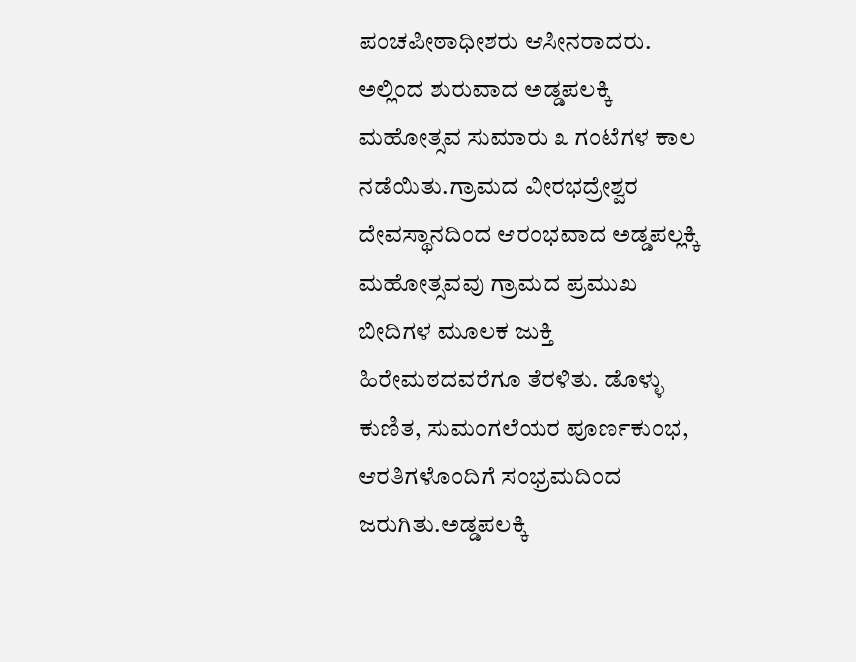ಪಂಚಪೀಠಾಧೀಶರು ಆಸೀನರಾದರು. ಅಲ್ಲಿಂದ ಶುರುವಾದ ಅಡ್ಡಪಲಕ್ಕಿ ಮಹೋತ್ಸವ ಸುಮಾರು ೩ ಗಂಟೆಗಳ ಕಾಲ ನಡೆಯಿತು.ಗ್ರಾಮದ ವೀರಭದ್ರೇಶ್ವರ ದೇವಸ್ಥಾನದಿಂದ ಆರಂಭವಾದ ಅಡ್ಡಪಲ್ಲಕ್ಕಿ ಮಹೋತ್ಸವವು ಗ್ರಾಮದ ಪ್ರಮುಖ ಬೀದಿಗಳ ಮೂಲಕ ಜುಕ್ತಿ ಹಿರೇಮಠದವರೆಗೂ ತೆರಳಿತು. ಡೊಳ್ಳು ಕುಣಿತ, ಸುಮಂಗಲೆಯರ ಪೂರ್ಣಕುಂಭ, ಆರತಿಗಳೊಂದಿಗೆ ಸಂಭ್ರಮದಿಂದ ಜರುಗಿತು.ಅಡ್ಡಪಲಕ್ಕಿ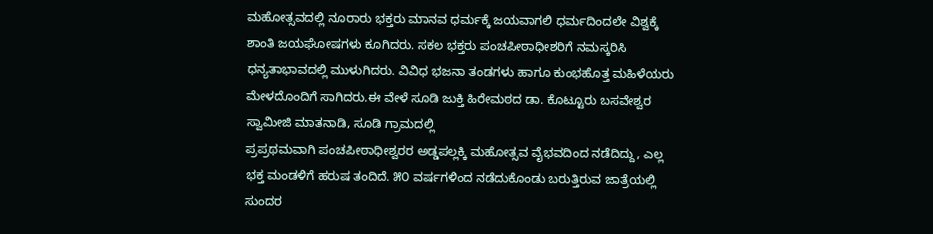ಮಹೋತ್ಸವದಲ್ಲಿ ನೂರಾರು ಭಕ್ತರು ಮಾನವ ಧರ್ಮಕ್ಕೆ ಜಯವಾಗಲಿ ಧರ್ಮದಿಂದಲೇ ವಿಶ್ವಕ್ಕೆ ಶಾಂತಿ ಜಯಘೋಷಗಳು ಕೂಗಿದರು. ಸಕಲ ಭಕ್ತರು ಪಂಚಪೀಠಾಧೀಶರಿಗೆ ನಮಸ್ಕರಿಸಿ ಧನ್ಯತಾಭಾವದಲ್ಲಿ ಮುಳುಗಿದರು. ವಿವಿಧ ಭಜನಾ ತಂಡಗಳು ಹಾಗೂ ಕುಂಭಹೊತ್ತ ಮಹಿಳೆಯರು ಮೇಳದೊಂದಿಗೆ ಸಾಗಿದರು.ಈ ವೇಳೆ ಸೂಡಿ ಜುಕ್ತಿ ಹಿರೇಮಠದ ಡಾ. ಕೊಟ್ಟೂರು ಬಸವೇಶ್ವರ ಸ್ವಾಮೀಜಿ ಮಾತನಾಡಿ, ಸೂಡಿ ಗ್ರಾಮದಲ್ಲಿ
ಪ್ರಪ್ರಥಮವಾಗಿ ಪಂಚಪೀಠಾಧೀಶ್ವರರ ಅಡ್ಡಪಲ್ಲಕ್ಕಿ ಮಹೋತ್ಸವ ವೈಭವದಿಂದ ನಡೆದಿದ್ದು, ಎಲ್ಲ ಭಕ್ತ ಮಂಡಳಿಗೆ ಹರುಷ ತಂದಿದೆ. ೫೦ ವರ್ಷಗಳಿಂದ ನಡೆದುಕೊಂಡು ಬರುತ್ತಿರುವ ಜಾತ್ರೆಯಲ್ಲಿ ಸುಂದರ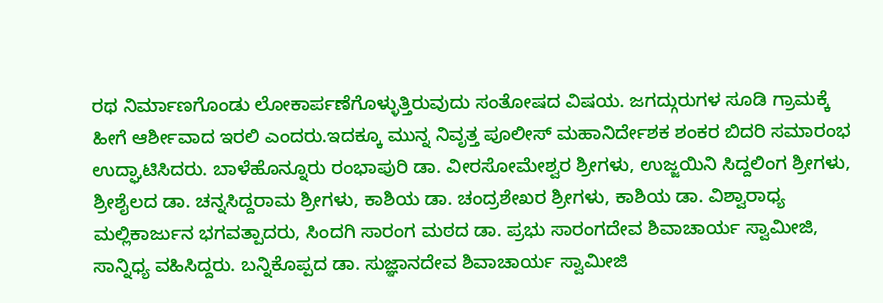ರಥ ನಿರ್ಮಾಣಗೊಂಡು ಲೋಕಾರ್ಪಣೆಗೊಳ್ಳುತ್ತಿರುವುದು ಸಂತೋಷದ ವಿಷಯ. ಜಗದ್ಗುರುಗಳ ಸೂಡಿ ಗ್ರಾಮಕ್ಕೆ ಹೀಗೆ ಆರ್ಶೀವಾದ ಇರಲಿ ಎಂದರು.ಇದಕ್ಕೂ ಮುನ್ನ ನಿವೃತ್ತ ಪೂಲೀಸ್ ಮಹಾನಿರ್ದೇಶಕ ಶಂಕರ ಬಿದರಿ ಸಮಾರಂಭ ಉದ್ಘಾಟಿಸಿದರು. ಬಾಳೆಹೊನ್ನೂರು ರಂಭಾಪುರಿ ಡಾ. ವೀರಸೋಮೇಶ್ವರ ಶ್ರೀಗಳು, ಉಜ್ಜಯಿನಿ ಸಿದ್ದಲಿಂಗ ಶ್ರೀಗಳು, ಶ್ರೀಶೈಲದ ಡಾ. ಚನ್ನಸಿದ್ದರಾಮ ಶ್ರೀಗಳು, ಕಾಶಿಯ ಡಾ. ಚಂದ್ರಶೇಖರ ಶ್ರೀಗಳು, ಕಾಶಿಯ ಡಾ. ವಿಶ್ವಾರಾಧ್ಯ ಮಲ್ಲಿಕಾರ್ಜುನ ಭಗವತ್ಪಾದರು, ಸಿಂದಗಿ ಸಾರಂಗ ಮಠದ ಡಾ. ಪ್ರಭು ಸಾರಂಗದೇವ ಶಿವಾಚಾರ್ಯ ಸ್ವಾಮೀಜಿ, ಸಾನ್ನಿಧ್ಯ ವಹಿಸಿದ್ದರು. ಬನ್ನಿಕೊಪ್ಪದ ಡಾ. ಸುಜ್ಞಾನದೇವ ಶಿವಾಚಾರ್ಯ ಸ್ವಾಮೀಜಿ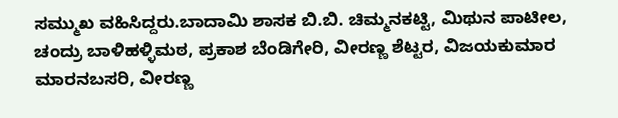ಸಮ್ಮುಖ ವಹಿಸಿದ್ದರು.ಬಾದಾಮಿ ಶಾಸಕ ಬಿ.ಬಿ. ಚಿಮ್ಮನಕಟ್ಟಿ, ಮಿಥುನ ಪಾಟೀಲ, ಚಂದ್ರು ಬಾಳಿಹಳ್ಳಿಮಠ, ಪ್ರಕಾಶ ಬೆಂಡಿಗೇರಿ, ವೀರಣ್ಣ ಶೆಟ್ಟರ, ವಿಜಯಕುಮಾರ ಮಾರನಬಸರಿ, ವೀರಣ್ಣ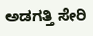ಅಡಗತ್ತಿ ಸೇರಿ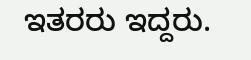ಇತರರು ಇದ್ದರು.